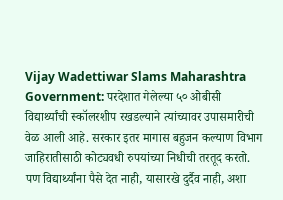Vijay Wadettiwar Slams Maharashtra Government: परदेशात गेलेल्या ५० ओबीसी विद्यार्थ्यांची स्कॉलरशीप रखडल्याने त्यांच्यावर उपासमारीची वेळ आली आहे. सरकार इतर मागास बहुजन कल्याण विभाग जाहिरातीसाठी कोट्यवधी रुपयांच्या निधीची तरतूद करतो. पण विद्यार्थ्यांना पैसे देत नाही, यासारखे दुर्दैव नाही, अशा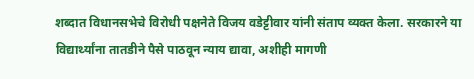शब्दात विधानसभेचे विरोधी पक्षनेते विजय वडेट्टीवार यांनी संताप व्यक्त केला. सरकारने या विद्यार्थ्यांना तातडीने पैसे पाठवून न्याय द्यावा, अशीही मागणी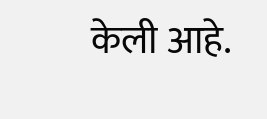केली आहे.